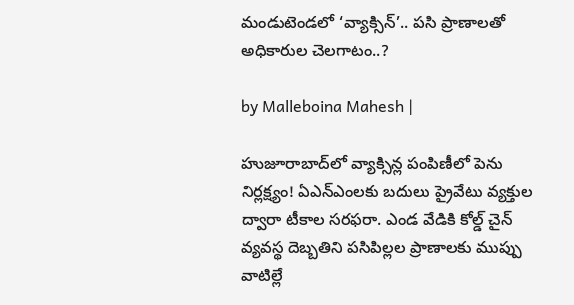మండుటెండలో ‘వ్యాక్సిన్’.. పసి ప్రాణాలతో అధికారుల చెలగాటం..?

by Malleboina Mahesh |

హుజూరాబాద్‌లో వ్యాక్సిన్ల పంపిణీలో పెను నిర్లక్ష్యం! ఏఎన్ఎంలకు బదులు ప్రైవేటు వ్యక్తుల ద్వారా టీకాల సరఫరా. ఎండ వేడికి కోల్డ్ చైన్ వ్యవస్థ దెబ్బతిని పసిపిల్లల ప్రాణాలకు ముప్పు వాటిల్లే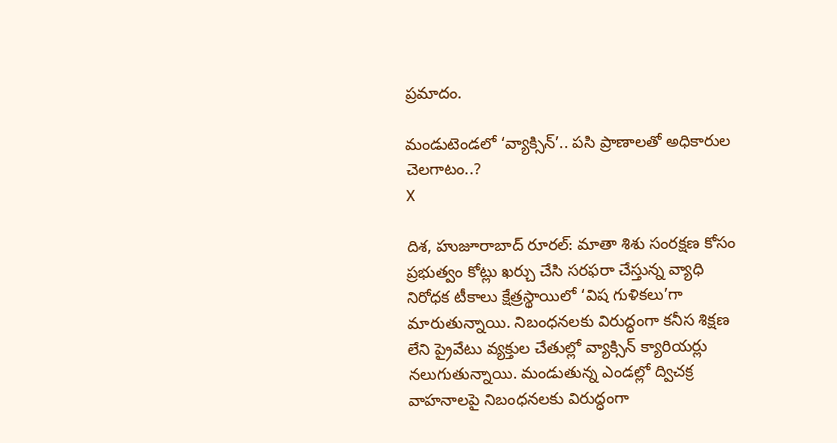ప్రమాదం.

మండుటెండలో ‘వ్యాక్సిన్’.. పసి ప్రాణాలతో అధికారుల చెలగాటం..?
X

దిశ, హుజూరాబాద్ రూరల్: మాతా శిశు సంరక్షణ కోసం ప్రభుత్వం కోట్లు ఖర్చు చేసి సరఫరా చేస్తున్న వ్యాధి నిరోధక టీకాలు క్షేత్రస్థాయిలో ‘విష గుళికలు’గా మారుతున్నాయి. నిబంధనలకు విరుద్ధంగా కనీస శిక్షణ లేని ప్రైవేటు వ్యక్తుల చేతుల్లో వ్యాక్సిన్ క్యారియర్లు నలుగుతున్నాయి. మండుతున్న ఎండల్లో ద్విచక్ర వాహనాలపై నిబంధనలకు విరుద్ధంగా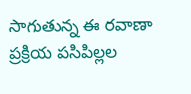సాగుతున్న ఈ రవాణా ప్రక్రియ పసిపిల్లల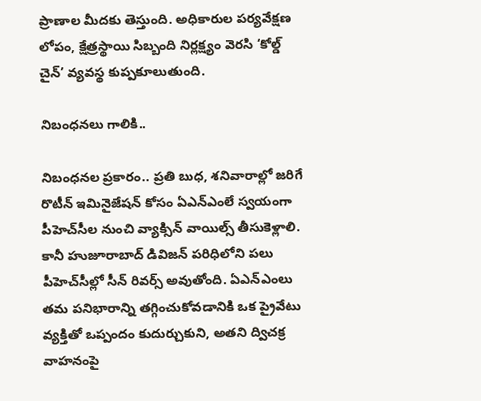ప్రాణాల మీదకు తెస్తుంది. అధికారుల పర్యవేక్షణ లోపం, క్షేత్రస్థాయి సిబ్బంది నిర్లక్ష్యం వెరసి ‘కోల్డ్ చైన్’ వ్యవస్థ కుప్పకూలుతుంది.

నిబంధనలు గాలికి..

నిబంధనల ప్రకారం.. ప్రతి బుధ, శనివారాల్లో జరిగే రొటీన్ ఇమినైజేషన్ కోసం ఏఎన్ఎంలే స్వయంగా పీహెచ్‌సీల నుంచి వ్యాక్సిన్ వాయిల్స్ తీసుకెళ్లాలి. కానీ హుజూరాబాద్ డివిజన్ పరిధిలోని పలు పీహెచ్‌సీల్లో సీన్ రివర్స్ అవుతోంది. ఏఎన్ఎంలు తమ పనిభారాన్ని తగ్గించుకోవడానికి ఒక ప్రైవేటు వ్యక్తితో ఒప్పందం కుదుర్చుకుని, అతని ద్విచక్ర వాహనంపై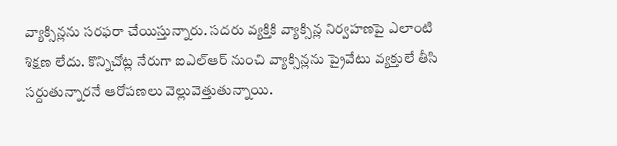వ్యాక్సిన్లను సరఫరా చేయిస్తున్నారు. సదరు వ్యక్తికి వ్యాక్సిన్ల నిర్వహణపై ఎలాంటి శిక్షణ లేదు. కొన్నిచోట్ల నేరుగా ఐఎల్ఆర్ నుంచి వ్యాక్సిన్లను ప్రైవేటు వ్యక్తులే తీసి సర్దుతున్నారనే ఆరోపణలు వెల్లువెత్తుతున్నాయి.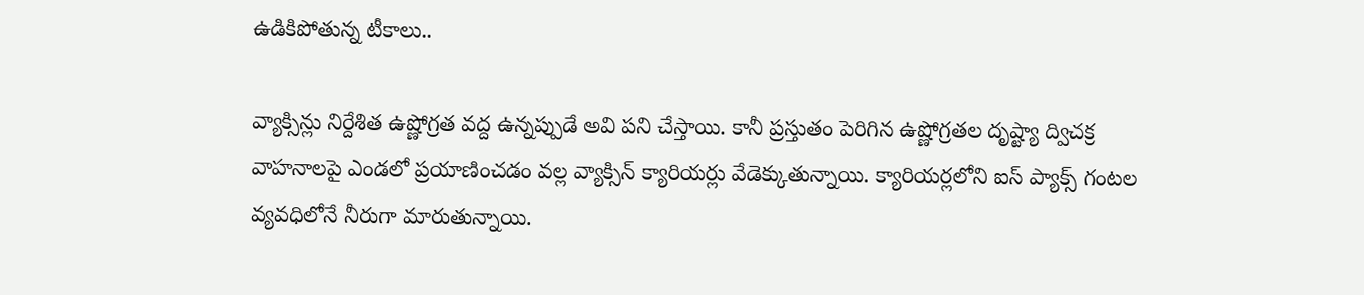ఉడికిపోతున్న టీకాలు..

వ్యాక్సిన్లు నిర్దేశిత ఉష్ణోగ్రత వద్ద ఉన్నప్పుడే అవి పని చేస్తాయి. కానీ ప్రస్తుతం పెరిగిన ఉష్ణోగ్రతల దృష్ట్యా ద్విచక్ర వాహనాలపై ఎండలో ప్రయాణించడం వల్ల వ్యాక్సిన్ క్యారియర్లు వేడెక్కుతున్నాయి. క్యారియర్లలోని ఐస్ ప్యాక్స్ గంటల వ్యవధిలోనే నీరుగా మారుతున్నాయి.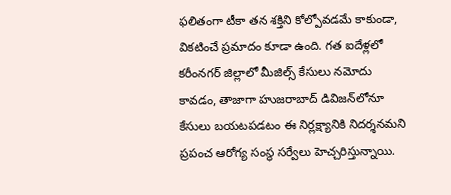ఫలితంగా టీకా తన శక్తిని కోల్పోవడమే కాకుండా, వికటించే ప్రమాదం కూడా ఉంది. గత ఐదేళ్లలో కరీంనగర్ జిల్లాలో మీజిల్స్ కేసులు నమోదు కావడం, తాజాగా హుజరాబాద్ డివిజన్‌లోనూ కేసులు బయటపడటం ఈ నిర్లక్ష్యానికి నిదర్శనమని ప్రపంచ ఆరోగ్య సంస్థ సర్వేలు హెచ్చరిస్తున్నాయి.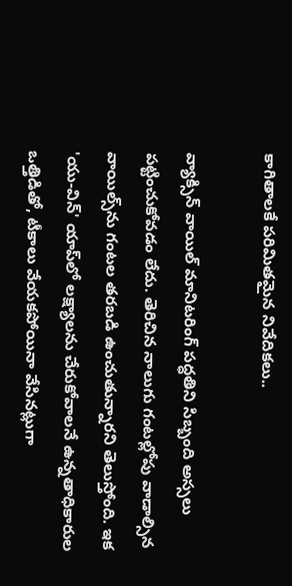కాగితాలకే పరిమితమైన నివేదికలు..

వ్యాక్సిన్ వాయిల్ మానిటరింగ్ పద్ధతిని సిబ్బంది అస్సలు పట్టించుకోవడం లేదు. తెరిచిన నాలుగు గంటల్లోపు వాడాల్సిన వాయిల్స్‌ను గంటల తరబడి ఉంచుతున్నారని తెలుస్తోంది. ఇక 'యు-విన్' యాప్‌లో లక్ష్యాలను చేరుకోవాలనే ఉన్నతాధికారుల ఒత్తిడితో, టీకాలు వేయకపోయినా వేసినట్లుగా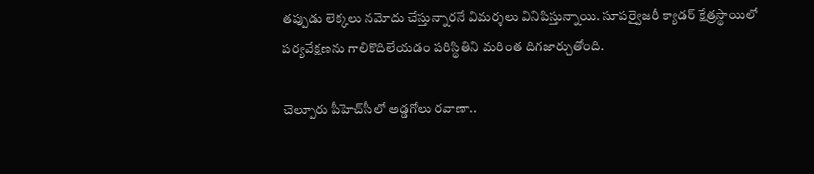తప్పుడు లెక్కలు నమోదు చేస్తున్నారనే విమర్శలు వినిపిస్తున్నాయి. సూపర్వైజరీ క్యాడర్ క్షేత్రస్థాయిలో పర్యవేక్షణను గాలికొదిలేయడం పరిస్థితిని మరింత దిగజార్చుతోంది.

చెల్పూరు పీహెచ్‌సీలో అడ్డగోలు రవాణా..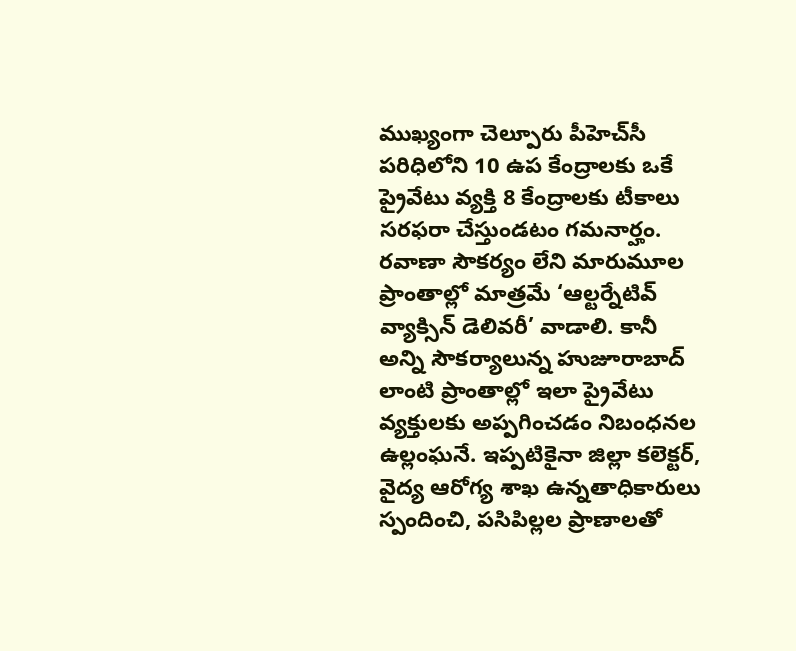ముఖ్యంగా చెల్పూరు పీహెచ్‌సీ పరిధిలోని 10 ఉప కేంద్రాలకు ఒకే ప్రైవేటు వ్యక్తి 8 కేంద్రాలకు టీకాలు సరఫరా చేస్తుండటం గమనార్హం. రవాణా సౌకర్యం లేని మారుమూల ప్రాంతాల్లో మాత్రమే ‘ఆల్టర్నేటివ్ వ్యాక్సిన్ డెలివరీ’ వాడాలి. కానీ అన్ని సౌకర్యాలున్న హుజూరాబాద్ లాంటి ప్రాంతాల్లో ఇలా ప్రైవేటు వ్యక్తులకు అప్పగించడం నిబంధనల ఉల్లంఘనే. ఇప్పటికైనా జిల్లా కలెక్టర్, వైద్య ఆరోగ్య శాఖ ఉన్నతాధికారులు స్పందించి, పసిపిల్లల ప్రాణాలతో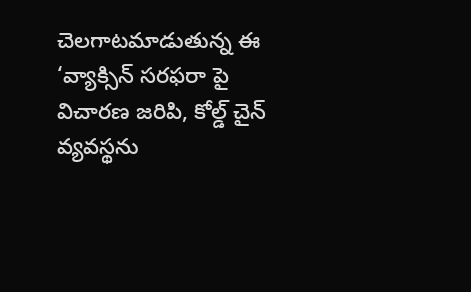చెలగాటమాడుతున్న ఈ ‘వ్యాక్సిన్ సరఫరా పై విచారణ జరిపి, కోల్డ్ చైన్ వ్యవస్థను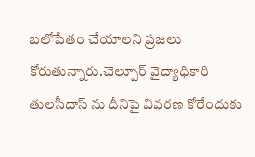బలోపేతం చేయాలని ప్రజలు కోరుతున్నారు.చెల్పూర్ వైద్యాధికారి తులసీదాస్ ను దీనిపై వివరణ కోరేందుకు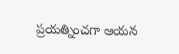ప్రయత్నించగా ఆయన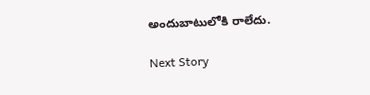అందుబాటులోకి రాలేదు.

Next Story